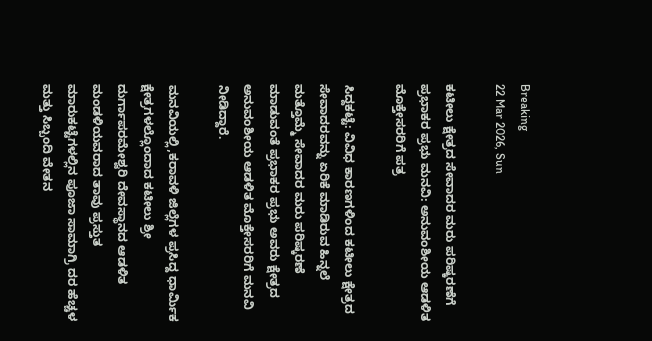Breaking
22 Mar 2026, Sun

ಕಟೀಲು ಕ್ಷೇತ್ರದ ಸೇವಾದರ ಮರು ಪರಿಷ್ಕರಣೆಗೆ ಪ್ರಭಾಕರ ಪ್ರಭು ಮನವಿ: ಅನುವಂಶೀಯ ಆಡಳಿತ ಮೊಕ್ತೇಸರರಿಗೆ ಪತ್ರ

ಸಿದ್ದಕಟ್ಟೆ: ವಿವಿಧ ಕಾರಣಗಳಿಂದ ಕಟೀಲು ಕ್ಷೇತ್ರದ ಸೇವಾದರವನ್ನು ಏರಿಕೆ ಮಾಡಿರುವ ಹಿನ್ನಲೆ ಮತ್ತೊಮ್ಮೆ ಸೇವಾದರ ಮರು ಪರಿಷ್ಕರಣೆ ಮಾಡುವಂತೆ ಪ್ರಭಾಕರ ಪ್ರಭು ಅವರು ಕ್ಷೇತ್ರದ ಅನುವಂಶೀಯ ಆಡಳಿತ ಮೊಕ್ತೇಸರರಿಗೆ ಮನವಿ ನೀಡಿದ್ದಾರೆ.

ಮನವಿಯಲ್ಲಿ,ಕರಾವಳಿ ಜಿಲ್ಲೆಗಳ ಪ್ರಸಿದ್ದ ಧಾರ್ಮಿಕ ಕ್ಷೇತ್ರಗಳಲ್ಲೊಂದಾದ ಕಟೀಲು ಶ್ರೀ ದುರ್ಗಾಪರಮೇಶ್ವರಿ ದೇವಸ್ಥಾನದ ಆಡಳಿತ ಮಂಡಳಿಯವರಾದ ತಾವು ಪ್ರಸ್ತುತ ಮಾರುಕಟ್ಟೆಗಳಲ್ಲಿನ ಪೂಜಾ ಸಾಮಾಗ್ರಿ ದರ ಹೆಚ್ಚಳ ಮತ್ತು ಸಿಬ್ಬಂದಿ ವೇತನ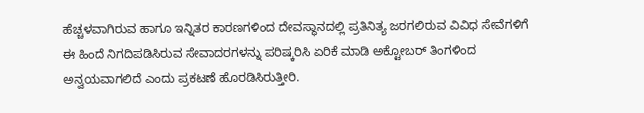ಹೆಚ್ಚಳವಾಗಿರುವ ಹಾಗೂ ಇನ್ನಿತರ ಕಾರಣಗಳಿಂದ ದೇವಸ್ಥಾನದಲ್ಲಿ ಪ್ರತಿನಿತ್ಯ ಜರಗಲಿರುವ ವಿವಿಧ ಸೇವೆಗಳಿಗೆ ಈ ಹಿಂದೆ ನಿಗದಿಪಡಿಸಿರುವ ಸೇವಾದರಗಳನ್ನು ಪರಿಷ್ಕರಿಸಿ ಏರಿಕೆ ಮಾಡಿ ಅಕ್ಟೋಬರ್ ತಿಂಗಳಿಂದ ಅನ್ವಯವಾಗಲಿದೆ ಎಂದು ಪ್ರಕಟಣೆ ಹೊರಡಿಸಿರುತ್ತೀರಿ.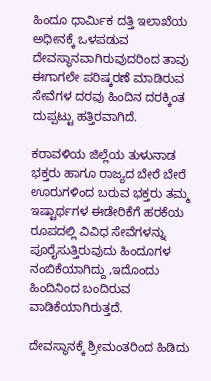ಹಿಂದೂ ಧಾರ್ಮಿಕ ದತ್ತಿ ಇಲಾಖೆಯ ಅಧೀನಕ್ಕೆ ಒಳಪಡುವ ದೇವಸ್ಥಾನವಾಗಿರುವುದರಿಂದ ತಾವು ಈಗಾಗಲೇ ಪರಿಷ್ಕರಣೆ ಮಾಡಿರುವ ಸೇವೆಗಳ ದರವು ಹಿಂದಿನ ದರಕ್ಕಿಂತ ದುಪ್ಪಟ್ಟು ಹತ್ತಿರವಾಗಿದೆ.

ಕರಾವಳಿಯ ಜಿಲ್ಲೆಯ ತುಳುನಾಡ ಭಕ್ತರು ಹಾಗೂ ರಾಜ್ಯದ ಬೇರೆ ಬೇರೆ ಊರುಗಳಿಂದ ಬರುವ ಭಕ್ತರು ತಮ್ಮ ಇಷ್ಟಾರ್ಥಗಳ ಈಡೇರಿಕೆಗೆ ಹರಕೆಯ ರೂಪದಲ್ಲಿ ವಿವಿಧ ಸೇವೆಗಳನ್ನು ಪೂರೈಸುತ್ತಿರುವುದು ಹಿಂದೂಗಳ ನಂಬಿಕೆಯಾಗಿದ್ದು ,ಇದೊಂದು ಹಿಂದಿನಿಂದ ಬಂದಿರುವ ವಾಡಿಕೆಯಾಗಿರುತ್ತದೆ.

ದೇವಸ್ಥಾನಕ್ಕೆ ಶ್ರೀಮಂತರಿಂದ ಹಿಡಿದು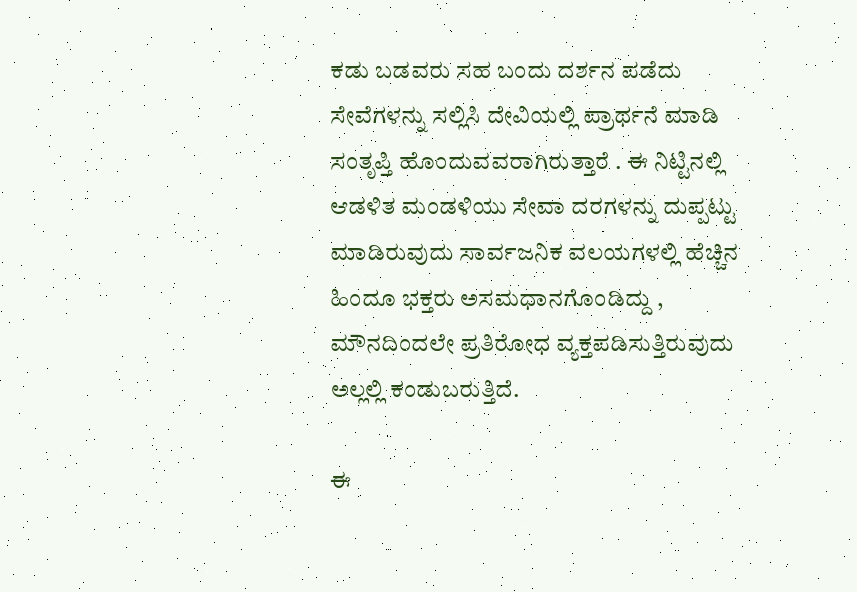ಕಡು ಬಡವರು ಸಹ ಬಂದು ದರ್ಶನ ಪಡೆದು ಸೇವೆಗಳನ್ನು ಸಲ್ಲಿಸಿ ದೇವಿಯಲ್ಲಿ ಪ್ರಾರ್ಥನೆ ಮಾಡಿ ಸಂತೃಪ್ತಿ ಹೊಂದುವವರಾಗಿರುತ್ತಾರೆ . ಈ ನಿಟ್ಟಿನಲ್ಲಿ ಆಡಳಿತ ಮಂಡಳಿಯು ಸೇವಾ ದರಗಳನ್ನು ದುಪ್ಪಟ್ಟು ಮಾಡಿರುವುದು ಸಾರ್ವಜನಿಕ ವಲಯಗಳಲ್ಲಿ ಹೆಚ್ಚಿನ ಹಿಂದೂ ಭಕ್ತರು ಅಸಮಧಾನಗೊಂಡಿದ್ದು , ಮೌನದಿಂದಲೇ ಪ್ರತಿರೋಧ ವ್ಯಕ್ತಪಡಿಸುತ್ತಿರುವುದು ಅಲ್ಲಲ್ಲಿ ಕಂಡುಬರುತ್ತಿದೆ.

ಈ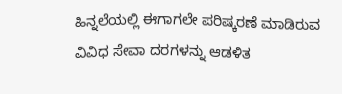ಹಿನ್ನಲೆಯಲ್ಲಿ ಈಗಾಗಲೇ ಪರಿಷ್ಕರಣೆ ಮಾಡಿರುವ ವಿವಿಧ ಸೇವಾ ದರಗಳನ್ನು ಆಡಳಿತ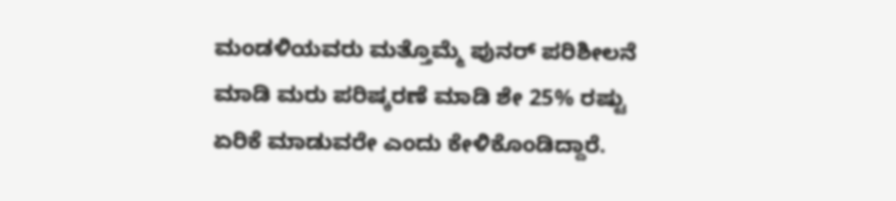ಮಂಡಳಿಯವರು ಮತ್ತೊಮ್ಮೆ ಪುನರ್ ಪರಿಶೀಲನೆ ಮಾಡಿ ಮರು ಪರಿಷ್ಕರಣೆ ಮಾಡಿ ಶೇ 25% ರಷ್ಟು ಏರಿಕೆ ಮಾಡುವರೇ ಎಂದು ಕೇಳಿಕೊಂಡಿದ್ದಾರೆ.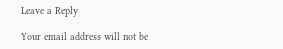Leave a Reply

Your email address will not be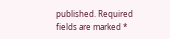published. Required fields are marked *